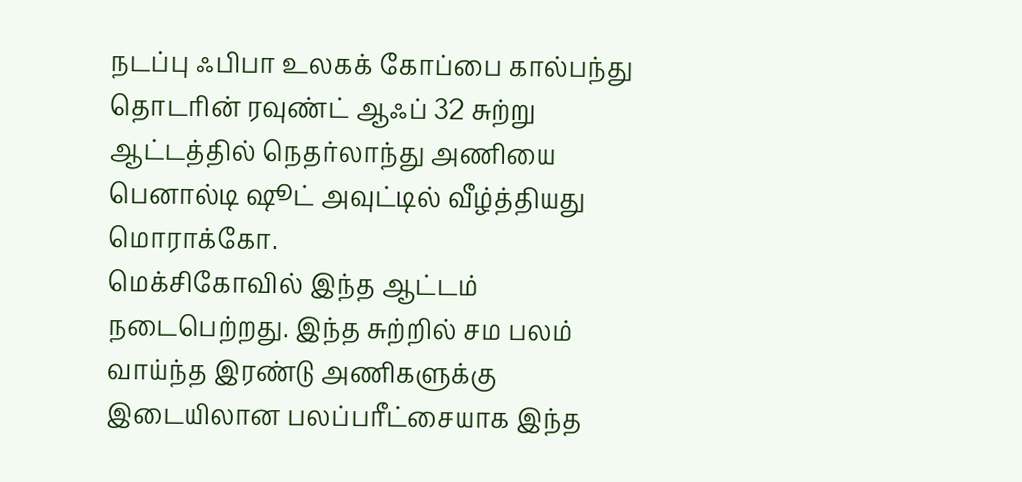நடப்பு ஃபிபா உலகக் கோப்பை கால்பந்து தொடரின் ரவுண்ட் ஆஃப் 32 சுற்று ஆட்டத்தில் நெதர்லாந்து அணியை பெனால்டி ஷூட் அவுட்டில் வீழ்த்தியது மொராக்கோ.
மெக்சிகோவில் இந்த ஆட்டம் நடைபெற்றது. இந்த சுற்றில் சம பலம் வாய்ந்த இரண்டு அணிகளுக்கு இடையிலான பலப்பரீட்சையாக இந்த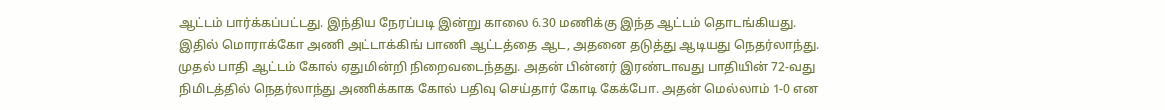ஆட்டம் பார்க்கப்பட்டது. இந்திய நேரப்படி இன்று காலை 6.30 மணிக்கு இந்த ஆட்டம் தொடங்கியது.
இதில் மொராக்கோ அணி அட்டாக்கிங் பாணி ஆட்டத்தை ஆட, அதனை தடுத்து ஆடியது நெதர்லாந்து. முதல் பாதி ஆட்டம் கோல் ஏதுமின்றி நிறைவடைந்தது. அதன் பின்னர் இரண்டாவது பாதியின் 72-வது நிமிடத்தில் நெதர்லாந்து அணிக்காக கோல் பதிவு செய்தார் கோடி கேக்போ. அதன் மெல்லாம் 1-0 என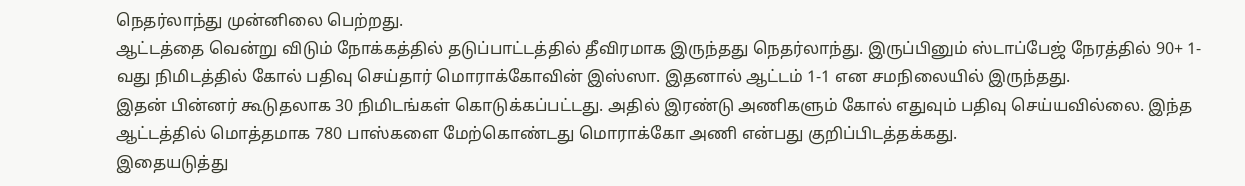நெதர்லாந்து முன்னிலை பெற்றது.
ஆட்டத்தை வென்று விடும் நோக்கத்தில் தடுப்பாட்டத்தில் தீவிரமாக இருந்தது நெதர்லாந்து. இருப்பினும் ஸ்டாப்பேஜ் நேரத்தில் 90+ 1-வது நிமிடத்தில் கோல் பதிவு செய்தார் மொராக்கோவின் இஸ்ஸா. இதனால் ஆட்டம் 1-1 என சமநிலையில் இருந்தது.
இதன் பின்னர் கூடுதலாக 30 நிமிடங்கள் கொடுக்கப்பட்டது. அதில் இரண்டு அணிகளும் கோல் எதுவும் பதிவு செய்யவில்லை. இந்த ஆட்டத்தில் மொத்தமாக 780 பாஸ்களை மேற்கொண்டது மொராக்கோ அணி என்பது குறிப்பிடத்தக்கது.
இதையடுத்து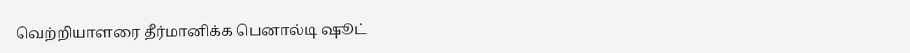வெற்றியாளரை தீர்மானிக்க பெனால்டி ஷூட்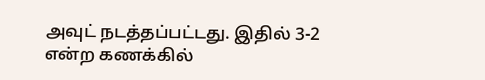அவுட் நடத்தப்பட்டது. இதில் 3-2 என்ற கணக்கில்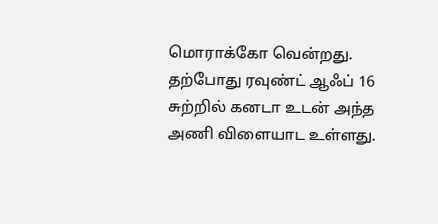மொராக்கோ வென்றது. தற்போது ரவுண்ட் ஆஃப் 16 சுற்றில் கனடா உடன் அந்த அணி விளையாட உள்ளது.